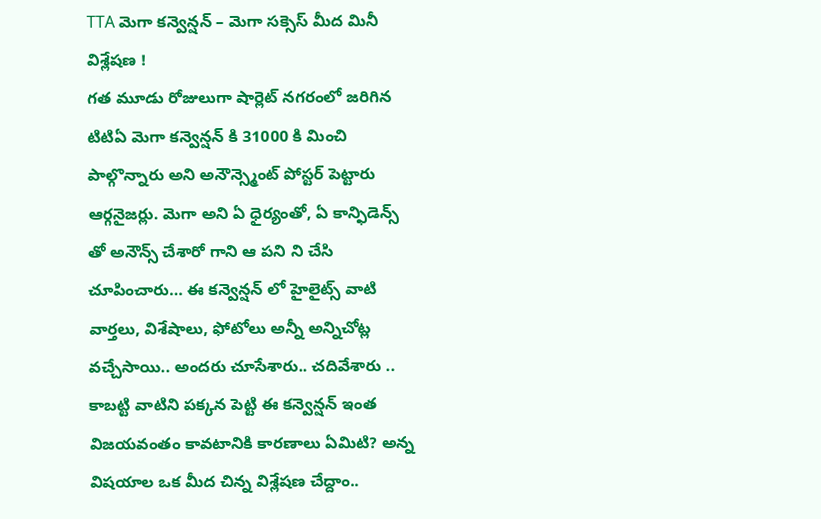TTA మెగా కన్వెన్షన్ – మెగా సక్సెస్ మీద మినీ విశ్లేషణ !
గత మూడు రోజులుగా షార్లెట్ నగరంలో జరిగిన టిటిఏ మెగా కన్వెన్షన్ కి 31000 కి మించి పాల్గొన్నారు అని అనౌన్స్మెంట్ పోస్టర్ పెట్టారు ఆర్గనైజర్లు. మెగా అని ఏ ధైర్యంతో, ఏ కాన్ఫిడెన్స్ తో అనౌన్స్ చేశారో గాని ఆ పని ని చేసి చూపించారు… ఈ కన్వెన్షన్ లో హైలైట్స్ వాటి వార్తలు, విశేషాలు, ఫోటోలు అన్నీ అన్నిచోట్ల వచ్చేసాయి.. అందరు చూసేశారు.. చదివేశారు .. కాబట్టి వాటిని పక్కన పెట్టి ఈ కన్వెన్షన్ ఇంత విజయవంతం కావటానికి కారణాలు ఏమిటి? అన్న విషయాల ఒక మీద చిన్న విశ్లేషణ చేద్దాం..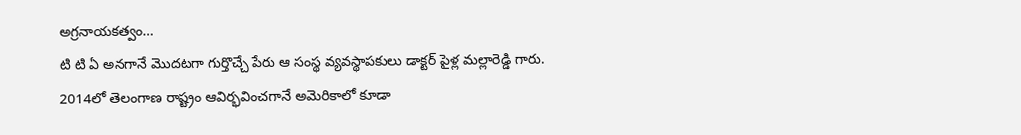అగ్రనాయకత్వం…
టి టి ఏ అనగానే మొదటగా గుర్తొచ్చే పేరు ఆ సంస్థ వ్యవస్థాపకులు డాక్టర్ పైళ్ల మల్లారెడ్డి గారు. 2014లో తెలంగాణ రాష్ట్రం ఆవిర్భవించగానే అమెరికాలో కూడా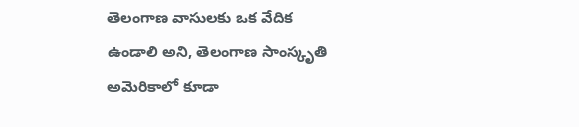తెలంగాణ వాసులకు ఒక వేదిక ఉండాలి అని, తెలంగాణ సాంస్కృతి అమెరికాలో కూడా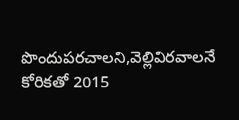పొందుపరచాలని,వెల్లివిరవాలనే కోరికతో 2015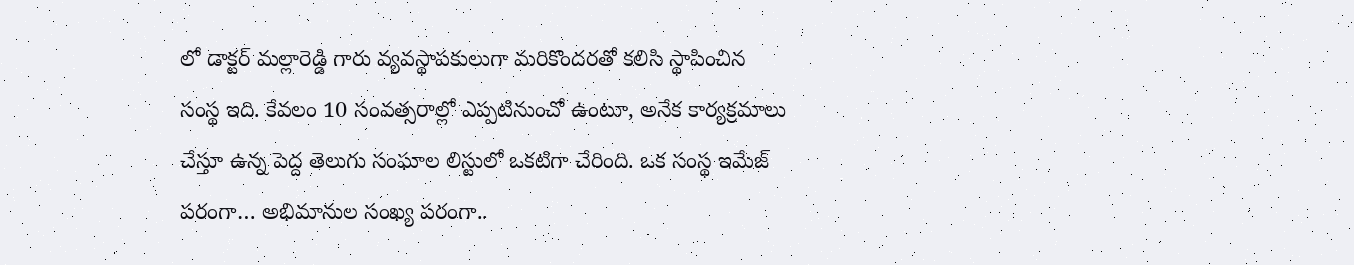లో డాక్టర్ మల్లారెడ్డి గారు వ్యవస్థాపకులుగా మరికొందరతో కలిసి స్థాపించిన సంస్థ ఇది. కేవలం 10 సంవత్సరాల్లో ఎప్పటినుంచో ఉంటూ, అనేక కార్యక్రమాలు చేస్తూ ఉన్న పెద్ద తెలుగు సంఘాల లిస్టులో ఒకటిగా చేరింది. ఒక సంస్థ ఇమేజ్ పరంగా… అభిమానుల సంఖ్య పరంగా..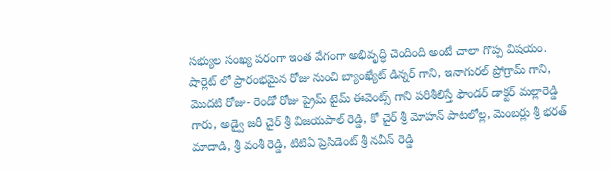సభ్యుల సంఖ్య పరంగా ఇంత వేగంగా అభివృద్ధి చెందింది అంటే చాలా గొప్ప విషయం.
షార్లెట్ లో ప్రారంభమైన రోజు నుంచి బ్యాంఖ్యేట్ డిన్నర్ గాని, ఇనాగురల్ ప్రోగ్రామ్ గాని, మొదటి రోజు- రెండో రోజు ప్రైమ్ టైమ్ ఈవెంట్స్ గాని పరిశీలిస్తే ఫౌండర్ డాక్టర్ మల్లారెడ్డి గారు, అడ్వై జరీ చైర్ శ్రీ విజయపాల్ రెడ్డి, కో చైర్ శ్రీ మోహన్ పాటలోల్ల, మెంబర్లు శ్రీ భరత్ మాదాడి, శ్రీ వంశీ రెడ్డి, టిటిఏ ప్రెసిడెంట్ శ్రీ నవీన్ రెడ్డి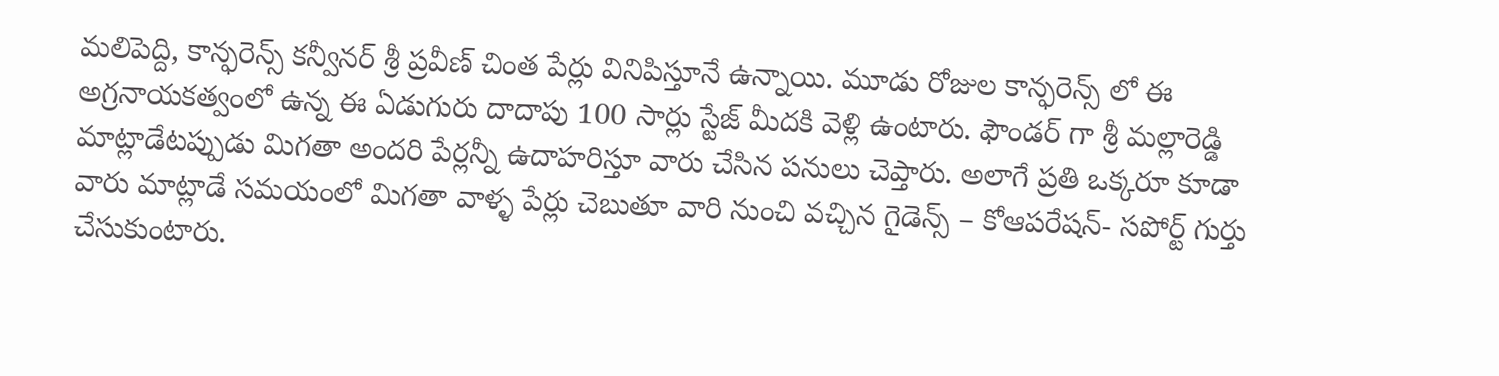మలిపెద్ది, కాన్ఫరెన్స్ కన్వీనర్ శ్రీ ప్రవీణ్ చింత పేర్లు వినిపిస్తూనే ఉన్నాయి. మూడు రోజుల కాన్ఫరెన్స్ లో ఈ అగ్రనాయకత్వంలో ఉన్న ఈ ఏడుగురు దాదాపు 100 సార్లు స్టేజ్ మీదకి వెళ్లి ఉంటారు. ఫౌండర్ గా శ్రీ మల్లారెడ్డి మాట్లాడేటప్పుడు మిగతా అందరి పేర్లన్నీ ఉదాహరిస్తూ వారు చేసిన పనులు చెప్తారు. అలాగే ప్రతి ఒక్కరూ కూడా వారు మాట్లాడే సమయంలో మిగతా వాళ్ళ పేర్లు చెబుతూ వారి నుంచి వచ్చిన గైడెన్స్ – కోఆపరేషన్- సపోర్ట్ గుర్తు చేసుకుంటారు.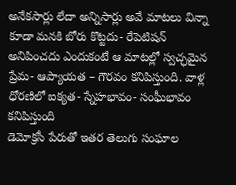అనేకసార్లు లేదా అన్నిసార్లు అవే మాటలు విన్నా కూడా మనకి బోరు కొట్టదు- రేపెటిషన్ అనిపించదు ఎందుకంటే ఆ మాటల్లో స్వచ్ఛమైన ప్రేమ- ఆప్యాయత – గౌరవం కనిపిస్తుంది. వాళ్ల ధోరణిలో ఐక్యత- స్నేహభావం- సంఘీభావం కనిపిస్తుంది
డెమోక్రసీ పేరుతో ఇతర తెలుగు సంఘాల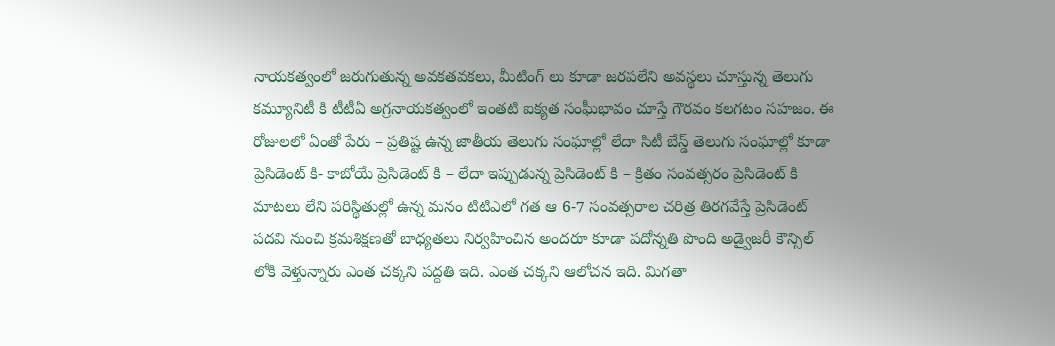నాయకత్వంలో జరుగుతున్న అవకతవకలు, మీటింగ్ లు కూడా జరపలేని అవస్థలు చూస్తున్న తెలుగు కమ్యూనిటీ కి టీటీఏ అగ్రనాయకత్వంలో ఇంతటి ఐక్యత సంఘీభావం చూస్తే గౌరవం కలగటం సహజం. ఈ రోజులలో ఏంతో పేరు – ప్రతిష్ట ఉన్న జాతీయ తెలుగు సంఘాల్లో లేదా సిటీ బేస్డ్ తెలుగు సంఘాల్లో కూడా ప్రెసిడెంట్ కి- కాబోయే ప్రెసిడెంట్ కి – లేదా ఇప్పుడున్న ప్రెసిడెంట్ కి – క్రితం సంవత్సరం ప్రెసిడెంట్ కి మాటలు లేని పరిస్థితుల్లో ఉన్న మనం టిటిఎలో గత ఆ 6-7 సంవత్సరాల చరిత్ర తిరగవేస్తే ప్రెసిడెంట్ పదవి నుంచి క్రమశిక్షణతో బాధ్యతలు నిర్వహించిన అందరూ కూడా పదోన్నతి పొంది అడ్వైజరీ కౌన్సిల్ లోకి వెళ్తున్నారు ఎంత చక్కని పద్దతి ఇది. ఎంత చక్కని ఆలోచన ఇది. మిగతా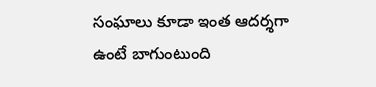సంఘాలు కూడా ఇంత ఆదర్శగా ఉంటే బాగుంటుంది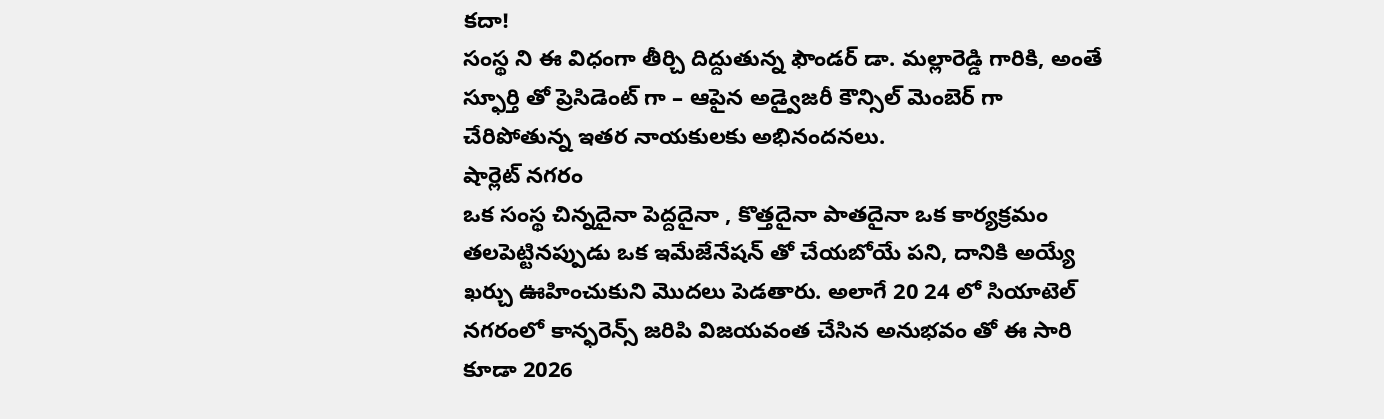కదా!
సంస్థ ని ఈ విధంగా తీర్చి దిద్దుతున్న ఫౌండర్ డా. మల్లారెడ్డి గారికి, అంతే స్ఫూర్తి తో ప్రెసిడెంట్ గా – ఆపైన అడ్వైజరీ కౌన్సిల్ మెంబెర్ గా చేరిపోతున్న ఇతర నాయకులకు అభినందనలు.
షార్లెట్ నగరం
ఒక సంస్థ చిన్నదైనా పెద్దదైనా , కొత్తదైనా పాతదైనా ఒక కార్యక్రమం తలపెట్టినప్పుడు ఒక ఇమేజేనేషన్ తో చేయబోయే పని, దానికి అయ్యే ఖర్చు ఊహించుకుని మొదలు పెడతారు. అలాగే 20 24 లో సియాటెల్ నగరంలో కాన్ఫరెన్స్ జరిపి విజయవంత చేసిన అనుభవం తో ఈ సారి కూడా 2026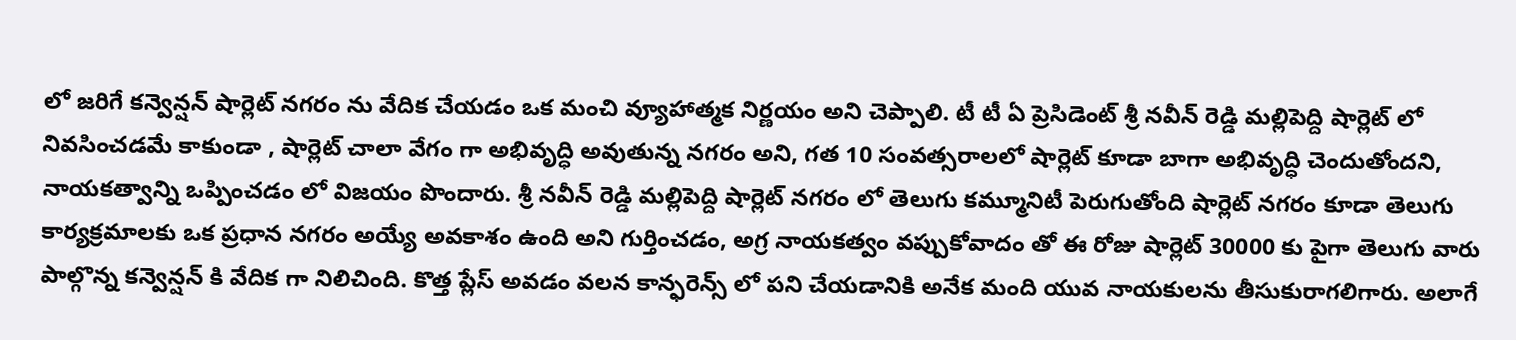లో జరిగే కన్వెన్షన్ షార్లెట్ నగరం ను వేదిక చేయడం ఒక మంచి వ్యూహాత్మక నిర్ణయం అని చెప్పాలి. టీ టీ ఏ ప్రెసిడెంట్ శ్రీ నవీన్ రెడ్డి మల్లిపెద్ది షార్లెట్ లో నివసించడమే కాకుండా , షార్లెట్ చాలా వేగం గా అభివృద్ధి అవుతున్న నగరం అని, గత 10 సంవత్సరాలలో షార్లెట్ కూడా బాగా అభివృద్ధి చెందుతోందని, నాయకత్వాన్ని ఒప్పించడం లో విజయం పొందారు. శ్రీ నవీన్ రెడ్డి మల్లిపెద్ది షార్లెట్ నగరం లో తెలుగు కమ్మూనిటీ పెరుగుతోంది షార్లెట్ నగరం కూడా తెలుగు కార్యక్రమాలకు ఒక ప్రధాన నగరం అయ్యే అవకాశం ఉంది అని గుర్తించడం, అగ్ర నాయకత్వం వప్పుకోవాదం తో ఈ రోజు షార్లెట్ 30000 కు పైగా తెలుగు వారు పాల్గొన్న కన్వెన్షన్ కి వేదిక గా నిలిచింది. కొత్త ప్లేస్ అవడం వలన కాన్ఫరెన్స్ లో పని చేయడానికి అనేక మంది యువ నాయకులను తీసుకురాగలిగారు. అలాగే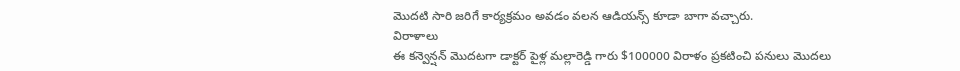మొదటి సారి జరిగే కార్యక్రమం అవడం వలన ఆడియన్స్ కూడా బాగా వచ్చారు.
విరాళాలు
ఈ కన్వెన్షన్ మొదటగా డాక్టర్ పైళ్ల మల్లారెడ్డి గారు $100000 విరాళం ప్రకటించి పనులు మొదలు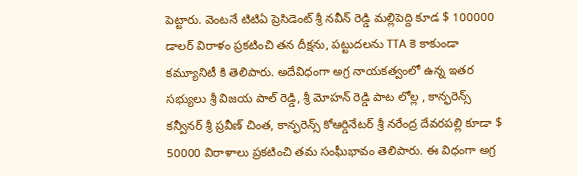పెట్టారు. వెంటనే టిటిఏ ప్రెసిడెంట్ శ్రీ నవీన్ రెడ్డి మల్లిపెద్ది కూడ $ 100000 డాలర్ విరాళం ప్రకటించి తన దీక్షను, పట్టుదలను TTA కె కాకుండా కమ్యూనిటీ కి తెలిపారు. అదేవిధంగా అగ్ర నాయకత్వంలో ఉన్న ఇతర సభ్యులు శ్రీ విజయ పాల్ రెడ్డి, శ్రీ మోహన్ రెడ్డి పాట లోల్ల , కాన్ఫరెన్స్ కన్వీనర్ శ్రీ ప్రవీణ్ చింత, కాన్ఫరెన్స్ కోఆర్డినేటర్ శ్రీ నరేంద్ర దేవరపల్లి కూడా $ 50000 విరాళాలు ప్రకటించి తమ సంఘీభావం తెలిపారు. ఈ విధంగా అగ్ర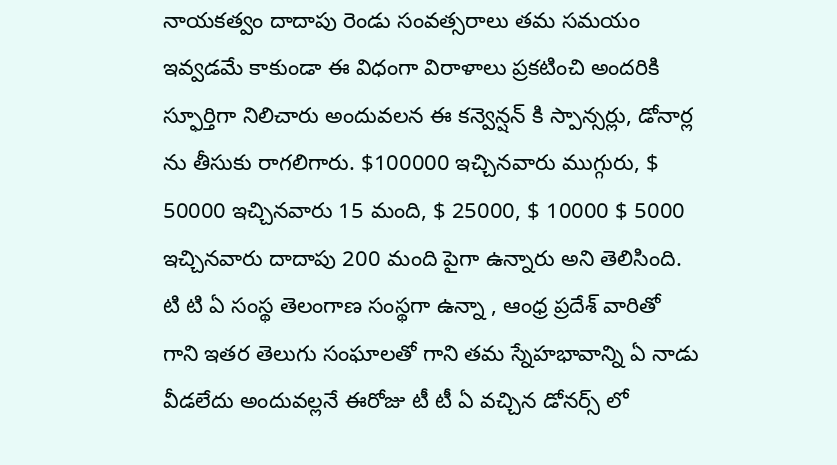నాయకత్వం దాదాపు రెండు సంవత్సరాలు తమ సమయం ఇవ్వడమే కాకుండా ఈ విధంగా విరాళాలు ప్రకటించి అందరికి స్ఫూర్తిగా నిలిచారు అందువలన ఈ కన్వెన్షన్ కి స్పాన్సర్లు, డోనార్ల ను తీసుకు రాగలిగారు. $100000 ఇచ్చినవారు ముగ్గురు, $ 50000 ఇచ్చినవారు 15 మంది, $ 25000, $ 10000 $ 5000 ఇచ్చినవారు దాదాపు 200 మంది పైగా ఉన్నారు అని తెలిసింది. టి టి ఏ సంస్థ తెలంగాణ సంస్థగా ఉన్నా , ఆంధ్ర ప్రదేశ్ వారితో గాని ఇతర తెలుగు సంఘాలతో గాని తమ స్నేహభావాన్ని ఏ నాడు వీడలేదు అందువల్లనే ఈరోజు టీ టీ ఏ వచ్చిన డోనర్స్ లో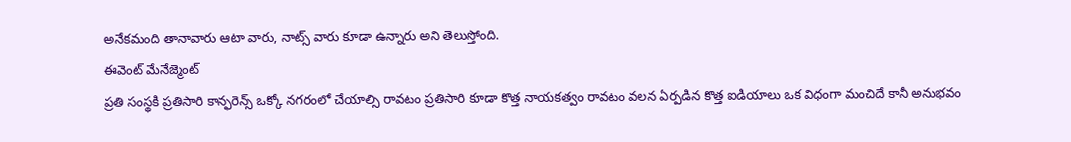అనేకమంది తానావారు ఆటా వారు, నాట్స్ వారు కూడా ఉన్నారు అని తెలుస్తోంది.
ఈవెంట్ మేనేజ్మెంట్
ప్రతి సంస్థకి ప్రతిసారి కాన్ఫరెన్స్ ఒక్కో నగరంలో చేయాల్సి రావటం ప్రతిసారి కూడా కొత్త నాయకత్వం రావటం వలన ఏర్పడిన కొత్త ఐడియాలు ఒక విధంగా మంచిదే కానీ అనుభవం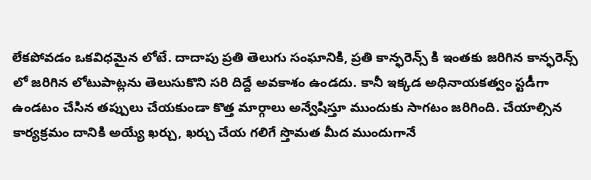లేకపోవడం ఒకవిధమైన లోటే. దాదాపు ప్రతి తెలుగు సంఘానికి, ప్రతి కాన్ఫరెన్స్ కి ఇంతకు జరిగిన కాన్ఫరెన్స్ లో జరిగిన లోటుపాట్లను తెలుసుకొని సరి దిద్దే అవకాశం ఉండదు. కానీ ఇక్కడ అధినాయకత్వం స్టడీగా ఉండటం చేసిన తప్పులు చేయకుండా కొత్త మార్గాలు అన్వేషిస్తూ ముందుకు సాగటం జరిగింది. చేయాల్సిన కార్యక్రమం దానికి అయ్యే ఖర్చు, ఖర్చు చేయ గలిగే స్తొమత మీద ముందుగానే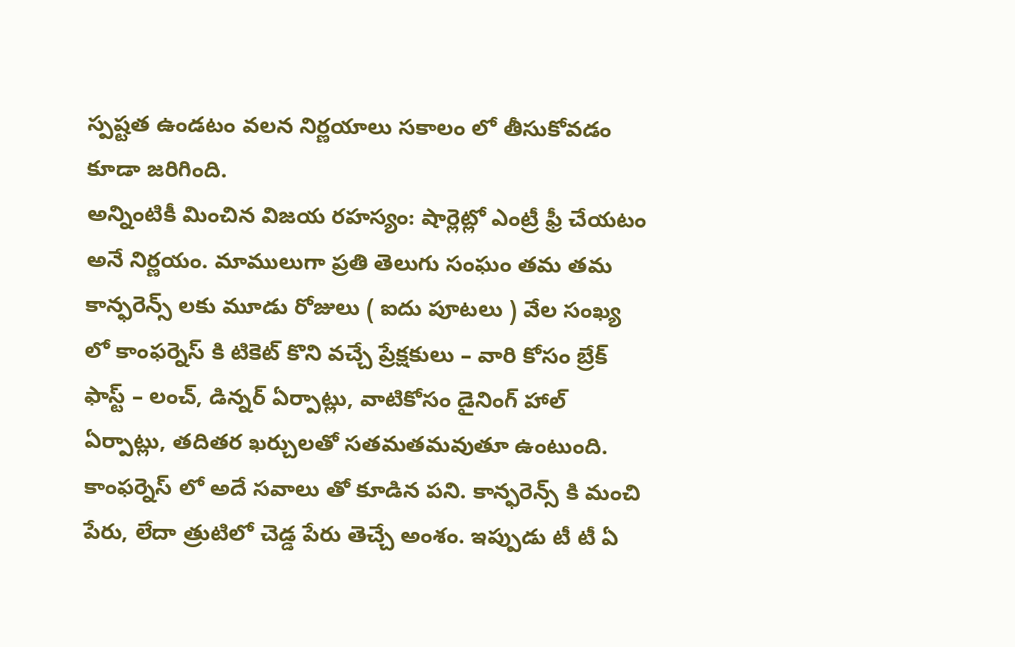స్పష్టత ఉండటం వలన నిర్ణయాలు సకాలం లో తీసుకోవడం కూడా జరిగింది.
అన్నింటికీ మించిన విజయ రహస్యం: షార్లెట్లో ఎంట్రీ ఫ్రీ చేయటం అనే నిర్ణయం. మాములుగా ప్రతి తెలుగు సంఘం తమ తమ కాన్ఫరెన్స్ లకు మూడు రోజులు ( ఐదు పూటలు ) వేల సంఖ్య లో కాంఫర్నెస్ కి టికెట్ కొని వచ్చే ప్రేక్షకులు – వారి కోసం బ్రేక్ ఫాస్ట్ – లంచ్, డిన్నర్ ఏర్పాట్లు, వాటికోసం డైనింగ్ హాల్ ఏర్పాట్లు, తదితర ఖర్చులతో సతమతమవుతూ ఉంటుంది. కాంఫర్నెస్ లో అదే సవాలు తో కూడిన పని. కాన్ఫరెన్స్ కి మంచి పేరు, లేదా త్రుటిలో చెడ్డ పేరు తెచ్చే అంశం. ఇప్పుడు టీ టీ ఏ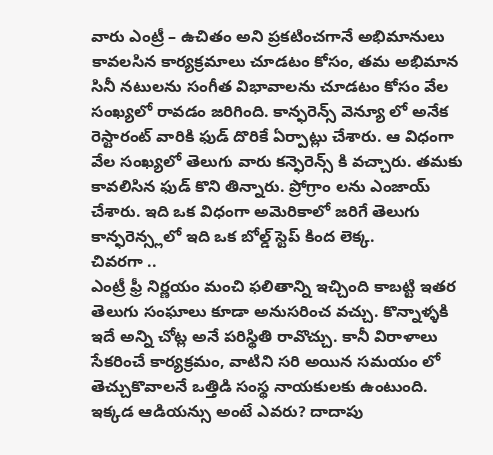వారు ఎంట్రీ – ఉచితం అని ప్రకటించగానే అభిమానులు కావలసిన కార్యక్రమాలు చూడటం కోసం, తమ అభిమాన సినీ నటులను సంగీత విభావాలను చూడటం కోసం వేల సంఖ్యలో రావడం జరిగింది. కాన్ఫరెన్స్ వెన్యూ లో అనేక రెస్టారంట్ వారికి ఫుడ్ దొరికే ఏర్పాట్లు చేశారు. ఆ విధంగా వేల సంఖ్యలో తెలుగు వారు కన్ఫెరెన్స్ కి వచ్చారు. తమకు కావలిసిన ఫుడ్ కొని తిన్నారు. ప్రోగ్రాం లను ఎంజాయ్ చేశారు. ఇది ఒక విధంగా అమెరికాలో జరిగే తెలుగు కాన్ఫరెన్స్లలో ఇది ఒక బోల్డ్ స్టెప్ కింద లెక్క.
చివరగా ..
ఎంట్రీ ఫ్రీ నిర్ణయం మంచి ఫలితాన్ని ఇచ్చింది కాబట్టి ఇతర తెలుగు సంఘాలు కూడా అనుసరించ వచ్చు. కొన్నాళ్ళకి ఇదే అన్ని చోట్ల అనే పరిస్థితి రావొచ్చు. కానీ విరాళాలు సేకరించే కార్యక్రమం, వాటిని సరి అయిన సమయం లో తెచ్చుకొవాలనే ఒత్తిడి సంస్థ నాయకులకు ఉంటుంది. ఇక్కడ ఆడియన్సు అంటే ఎవరు? దాదాపు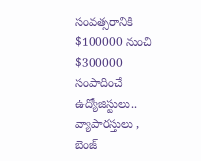సంవత్సరానికి $100000 నుంచి $300000 సంపాదించే ఉద్యోజిస్టులు.. వ్యాపారస్తులు , బెంజ్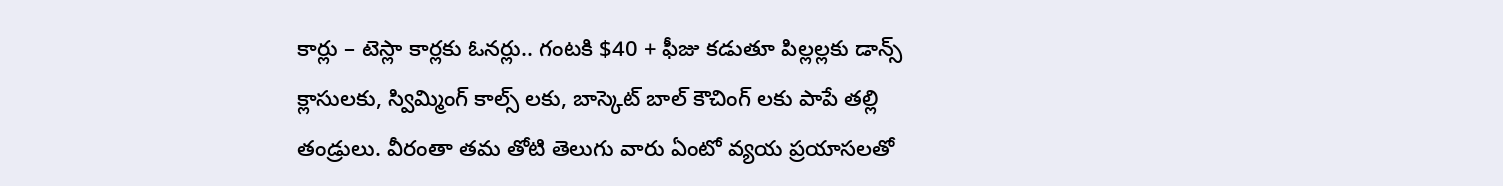కార్లు – టెస్లా కార్లకు ఓనర్లు.. గంటకి $40 + ఫీజు కడుతూ పిల్లల్లకు డాన్స్ క్లాసులకు, స్విమ్మింగ్ కాల్స్ లకు, బాస్కెట్ బాల్ కౌచింగ్ లకు పాపే తల్లి తండ్రులు. వీరంతా తమ తోటి తెలుగు వారు ఏంటో వ్యయ ప్రయాసలతో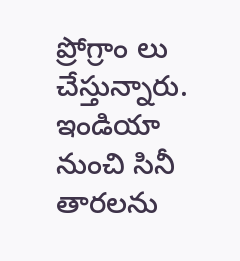ప్రోగ్రాం లు చేస్తున్నారు. ఇండియా నుంచి సినీ తారలను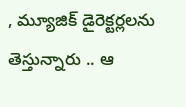, మ్యూజిక్ డైరెక్టర్లలను తెస్తున్నారు .. ఆ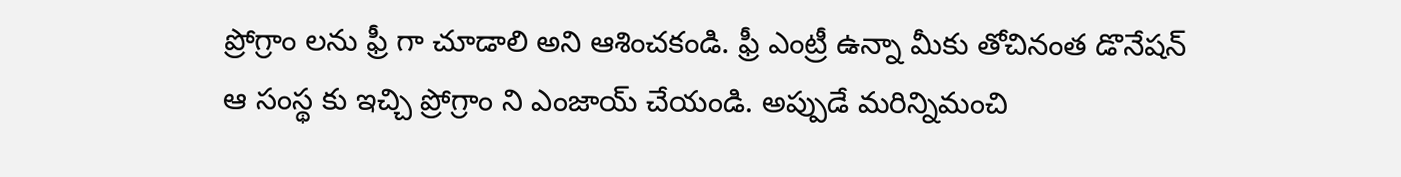ప్రోగ్రాం లను ఫ్రీ గా చూడాలి అని ఆశించకండి. ఫ్రీ ఎంట్రీ ఉన్నా మీకు తోచినంత డొనేషన్ ఆ సంస్థ కు ఇచ్చి ప్రోగ్రాం ని ఎంజాయ్ చేయండి. అప్పుడే మరిన్నిమంచి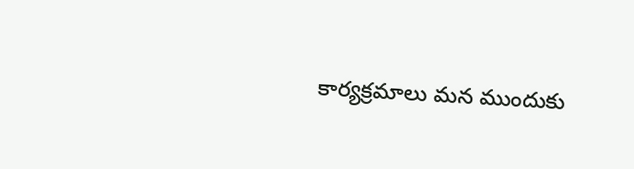కార్యక్రమాలు మన ముందుకు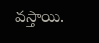వస్తాయి.